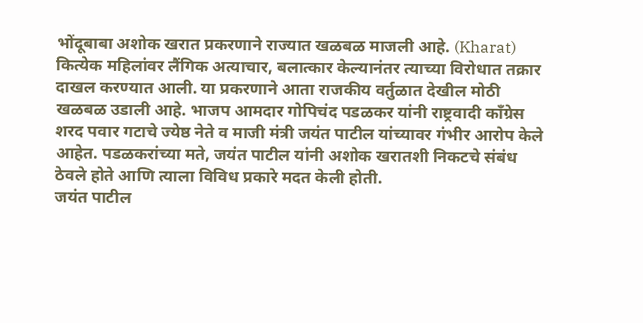भोंदूबाबा अशोक खरात प्रकरणाने राज्यात खळबळ माजली आहे. (Kharat) कित्येक महिलांवर लैंगिक अत्याचार, बलात्कार केल्यानंतर त्याच्या विरोधात तक्रार दाखल करण्यात आली. या प्रकरणाने आता राजकीय वर्तुळात देखील मोठी खळबळ उडाली आहे. भाजप आमदार गोपिचंद पडळकर यांनी राष्ट्रवादी काँग्रेस शरद पवार गटाचे ज्येष्ठ नेते व माजी मंत्री जयंत पाटील यांच्यावर गंभीर आरोप केले आहेत. पडळकरांच्या मते, जयंत पाटील यांनी अशोक खरातशी निकटचे संबंध ठेवले होते आणि त्याला विविध प्रकारे मदत केली होती.
जयंत पाटील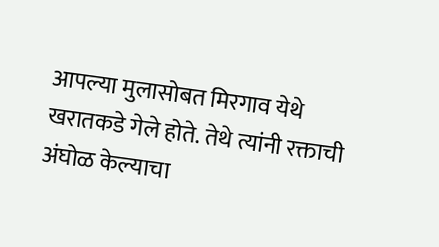आपल्या मुलासोबत मिरगाव येथे खरातकडे गेले होते. तेथे त्यांनी रक्ताची अंघोळ केल्याचा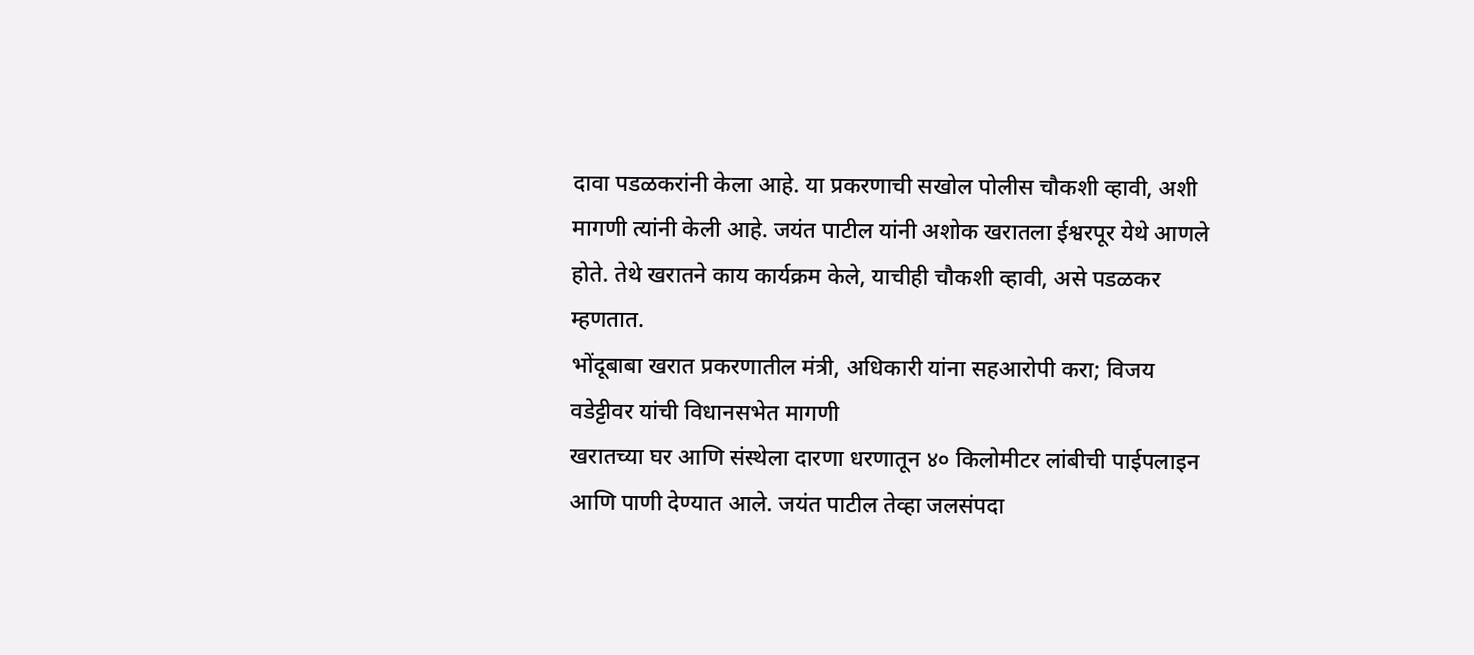दावा पडळकरांनी केला आहे. या प्रकरणाची सखोल पोलीस चौकशी व्हावी, अशी मागणी त्यांनी केली आहे. जयंत पाटील यांनी अशोक खरातला ईश्वरपूर येथे आणले होते. तेथे खरातने काय कार्यक्रम केले, याचीही चौकशी व्हावी, असे पडळकर म्हणतात.
भोंदूबाबा खरात प्रकरणातील मंत्री, अधिकारी यांना सहआरोपी करा; विजय वडेट्टीवर यांची विधानसभेत मागणी
खरातच्या घर आणि संस्थेला दारणा धरणातून ४० किलोमीटर लांबीची पाईपलाइन आणि पाणी देण्यात आले. जयंत पाटील तेव्हा जलसंपदा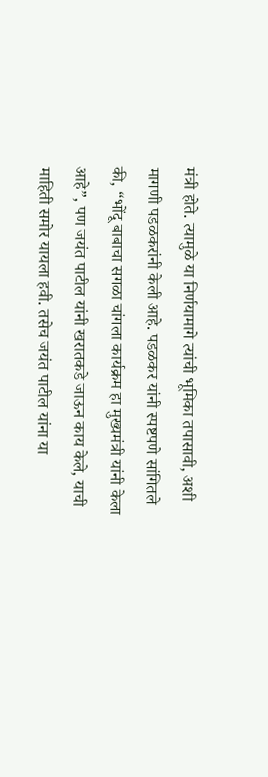मंत्री होते. त्यामुळे या निर्णयामागे त्यांची भूमिका तपासावी, अशी मागणी पडळकरांनी केली आहे. पडळकर यांनी स्पष्टपणे सांगितले की, “भोंदू बाबाचा सगळा चांगला कार्यक्रम हा मुख्यमंत्री यांनी केला आहे”, पण जयंत पाटील यांनी खरातकडे जाऊन काय केले, याची माहिती समोर यायला हवी. तसेच जयंत पाटील यांना या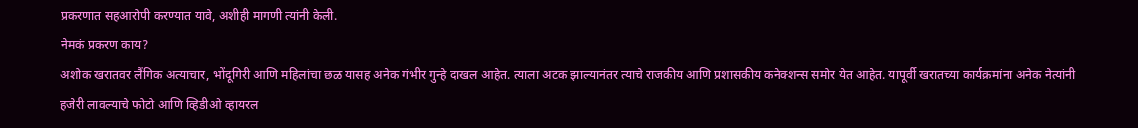प्रकरणात सहआरोपी करण्यात यावे, अशीही मागणी त्यांनी केली.
नेमकं प्रकरण काय?
अशोक खरातवर लैंगिक अत्याचार, भोंदूगिरी आणि महिलांचा छळ यासह अनेक गंभीर गुन्हे दाखल आहेत. त्याला अटक झाल्यानंतर त्याचे राजकीय आणि प्रशासकीय कनेक्शन्स समोर येत आहेत. यापूर्वी खरातच्या कार्यक्रमांना अनेक नेत्यांनी हजेरी लावल्याचे फोटो आणि व्हिडीओ व्हायरल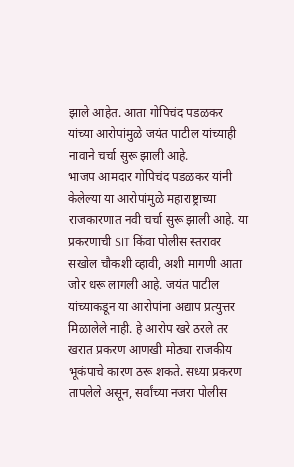झाले आहेत. आता गोपिचंद पडळकर यांच्या आरोपांमुळे जयंत पाटील यांच्याही नावाने चर्चा सुरू झाली आहे.
भाजप आमदार गोपिचंद पडळकर यांनी केलेल्या या आरोपांमुळे महाराष्ट्राच्या राजकारणात नवी चर्चा सुरू झाली आहे. या प्रकरणाची SIT किंवा पोलीस स्तरावर सखोल चौकशी व्हावी, अशी मागणी आता जोर धरू लागली आहे. जयंत पाटील यांच्याकडून या आरोपांना अद्याप प्रत्युत्तर मिळालेले नाही. हे आरोप खरे ठरले तर खरात प्रकरण आणखी मोठ्या राजकीय भूकंपाचे कारण ठरू शकते. सध्या प्रकरण तापलेले असून, सर्वांच्या नजरा पोलीस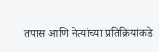तपास आणि नेत्यांच्या प्रतिक्रियांकडे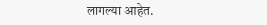लागल्या आहेत.